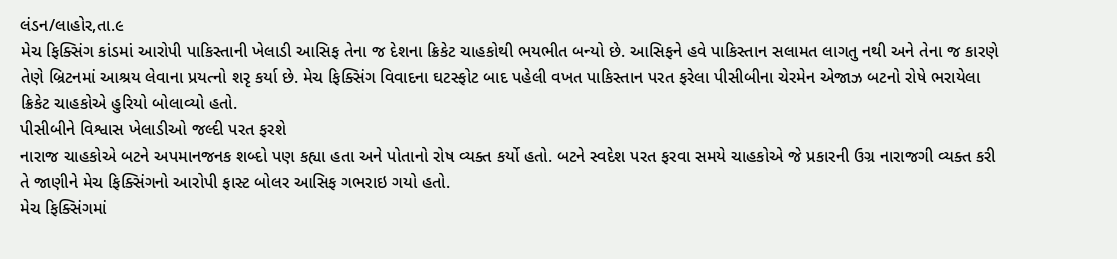લંડન/લાહોર,તા.૯
મેચ ફિક્સિંગ કાંડમાં આરોપી પાકિસ્તાની ખેલાડી આસિફ તેના જ દેશના ક્રિકેટ ચાહકોથી ભયભીત બન્યો છે. આસિફને હવે પાકિસ્તાન સલામત લાગતુ નથી અને તેના જ કારણે તેણે બ્રિટનમાં આશ્રય લેવાના પ્રયત્નો શરૃ કર્યા છે. મેચ ફિક્સિંગ વિવાદના ઘટસ્ફોટ બાદ પહેલી વખત પાકિસ્તાન પરત ફરેલા પીસીબીના ચેરમેન એજાઝ બટનો રોષે ભરાયેલા ક્રિકેટ ચાહકોએ હુરિયો બોલાવ્યો હતો.
પીસીબીને વિશ્વાસ ખેલાડીઓ જલ્દી પરત ફરશે
નારાજ ચાહકોએ બટને અપમાનજનક શબ્દો પણ કહ્યા હતા અને પોતાનો રોષ વ્યક્ત કર્યો હતો. બટને સ્વદેશ પરત ફરવા સમયે ચાહકોએ જે પ્રકારની ઉગ્ર નારાજગી વ્યક્ત કરી તે જાણીને મેચ ફિક્સિંગનો આરોપી ફાસ્ટ બોલર આસિફ ગભરાઇ ગયો હતો.
મેચ ફિક્સિંગમાં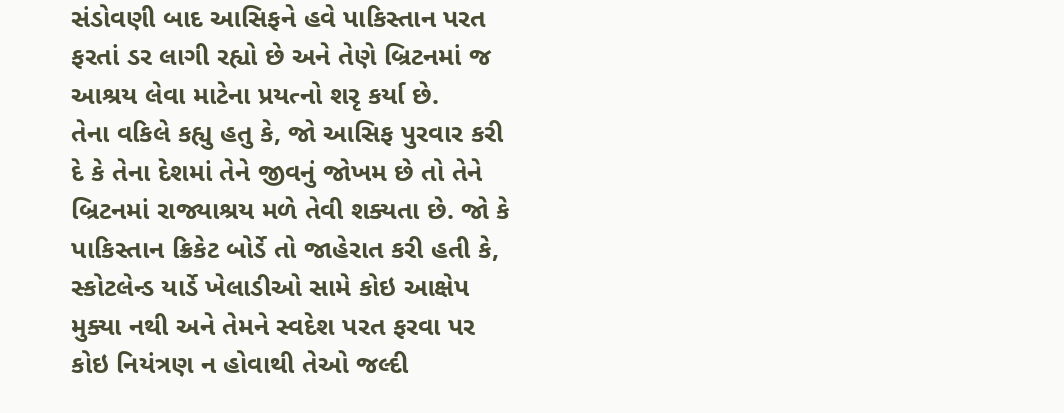સંડોવણી બાદ આસિફને હવે પાકિસ્તાન પરત ફરતાં ડર લાગી રહ્યો છે અને તેણે બ્રિટનમાં જ આશ્રય લેવા માટેના પ્રયત્નો શરૃ કર્યા છે.
તેના વકિલે કહ્યુ હતુ કે, જો આસિફ પુરવાર કરી દે કે તેના દેશમાં તેને જીવનું જોખમ છે તો તેને બ્રિટનમાં રાજ્યાશ્રય મળે તેવી શક્યતા છે. જો કે પાકિસ્તાન ક્રિકેટ બોર્ડે તો જાહેરાત કરી હતી કે, સ્કોટલેન્ડ યાર્ડે ખેલાડીઓ સામે કોઇ આક્ષેપ મુક્યા નથી અને તેમને સ્વદેશ પરત ફરવા પર કોઇ નિયંત્રણ ન હોવાથી તેઓ જલ્દી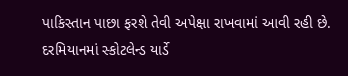પાકિસ્તાન પાછા ફરશે તેવી અપેક્ષા રાખવામાં આવી રહી છે.
દરમિયાનમાં સ્કોટલેન્ડ યાર્ડે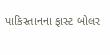પાકિસ્તાનના ફાસ્ટ બોલર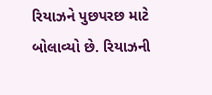રિયાઝને પુછપરછ માટે બોલાવ્યો છે. રિયાઝની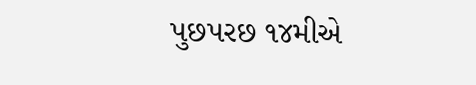પુછપરછ ૧૪મીએ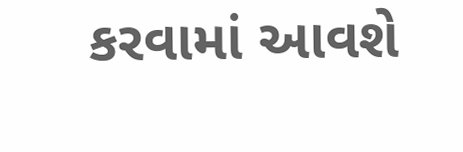કરવામાં આવશે